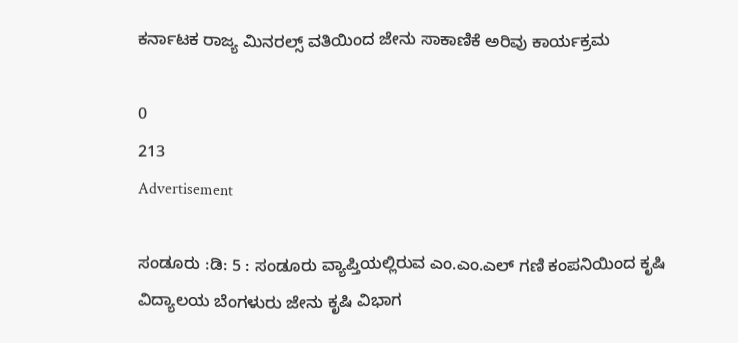ಕರ್ನಾಟಕ ರಾಜ್ಯ ಮಿನರಲ್ಸ್ ವತಿಯಿಂದ ಜೇನು ಸಾಕಾಣಿಕೆ ಅರಿವು ಕಾರ್ಯಕ್ರಮ

0
213
Advertisement

ಸಂಡೂರು :ಡಿ: 5 : ಸಂಡೂರು ವ್ಯಾಪ್ತಿಯಲ್ಲಿರುವ ಎಂ.ಎಂ.ಎಲ್ ಗಣಿ ಕಂಪನಿಯಿಂದ ಕೃಷಿ ವಿದ್ಯಾಲಯ ಬೆಂಗಳುರು ಜೇನು ಕೃಷಿ ವಿಭಾಗ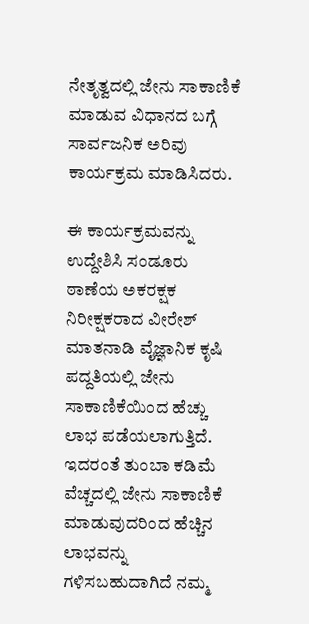ನೇತೃತ್ವದಲ್ಲಿ ಜೇನು ಸಾಕಾಣಿಕೆ ಮಾಡುವ ವಿಧಾನದ ಬಗ್ಗೆ ಸಾರ್ವಜನಿಕ ಅರಿವು ಕಾರ್ಯಕ್ರಮ ಮಾಡಿಸಿದರು.

ಈ ಕಾರ್ಯಕ್ರಮವನ್ನು ಉದ್ದೇಶಿಸಿ ಸಂಡೂರು ಠಾಣೆಯ ಅಕರಕ್ಷಕ ನಿರೀಕ್ಷಕರಾದ ವೀರೇಶ್ ಮಾತನಾಡಿ ವೈಜ್ಞಾನಿಕ ಕೃಷಿ ಪದ್ದತಿಯಲ್ಲಿ ಜೇನು ಸಾಕಾಣಿಕೆಯಿಂದ ಹೆಚ್ಚು ಲಾಭ ಪಡೆಯಲಾಗುತ್ತಿದೆ. ಇದರಂತೆ ತುಂಬಾ ಕಡಿಮೆ ವೆಚ್ಚದಲ್ಲಿ ಜೇನು ಸಾಕಾಣಿಕೆ ಮಾಡುವುದರಿಂದ ಹೆಚ್ಚಿನ ಲಾಭವನ್ನು ಗಳಿಸಬಹುದಾಗಿದೆ ನಮ್ಮ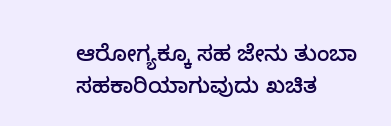ಆರೋಗ್ಯಕ್ಕೂ ಸಹ ಜೇನು ತುಂಬಾ ಸಹಕಾರಿಯಾಗುವುದು ಖಚಿತ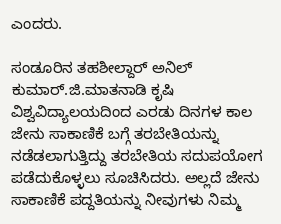ಎಂದರು.

ಸಂಡೂರಿನ ತಹಶೀಲ್ದಾರ್ ಅನಿಲ್ ಕುಮಾರ್.ಜಿ.ಮಾತನಾಡಿ ಕೃಷಿ ವಿಶ್ವವಿದ್ಯಾಲಯದಿಂದ ಎರಡು ದಿನಗಳ ಕಾಲ ಜೇನು ಸಾಕಾಣಿಕೆ ಬಗ್ಗೆ ತರಬೇತಿಯನ್ನು ನಡೆಡಲಾಗುತ್ತಿದ್ದು ತರಬೇತಿಯ ಸದುಪಯೋಗ ಪಡೆದುಕೊಳ್ಳಲು ಸೂಚಿಸಿದರು. ಅಲ್ಲದೆ ಜೇನು ಸಾಕಾಣಿಕೆ ಪದ್ದತಿಯನ್ನು ನೀವುಗಳು ನಿಮ್ಮ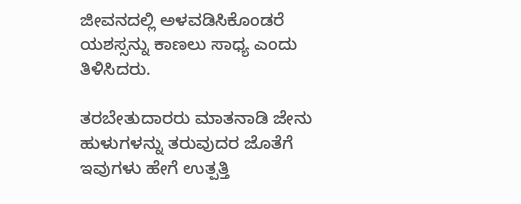ಜೀವನದಲ್ಲಿ ಅಳವಡಿಸಿಕೊಂಡರೆ ಯಶಸ್ಸನ್ನು ಕಾಣಲು ಸಾಧ್ಯ ಎಂದು ತಿಳಿಸಿದರು.

ತರಬೇತುದಾರರು ಮಾತನಾಡಿ ಜೇನು ಹುಳುಗಳನ್ನು ತರುವುದರ ಜೊತೆಗೆ ಇವುಗಳು ಹೇಗೆ ಉತ್ಪತ್ತಿ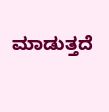ಮಾಡುತ್ತದೆ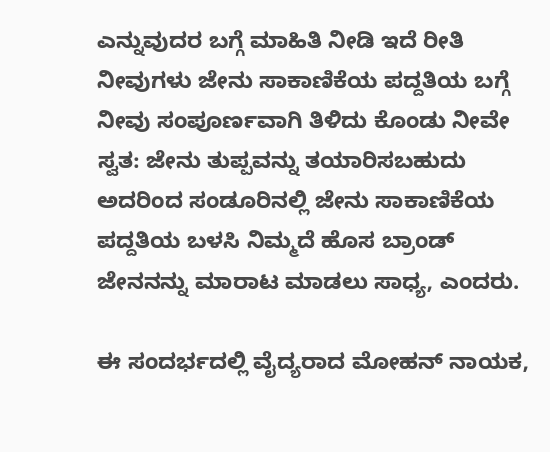ಎನ್ನುವುದರ ಬಗ್ಗೆ ಮಾಹಿತಿ ನೀಡಿ ಇದೆ ರೀತಿ ನೀವುಗಳು ಜೇನು ಸಾಕಾಣಿಕೆಯ ಪದ್ದತಿಯ ಬಗ್ಗೆ ನೀವು ಸಂಪೂರ್ಣವಾಗಿ ತಿಳಿದು ಕೊಂಡು ನೀವೇ ಸ್ವತ: ಜೇನು ತುಪ್ಪವನ್ನು ತಯಾರಿಸಬಹುದು ಅದರಿಂದ ಸಂಡೂರಿನಲ್ಲಿ ಜೇನು ಸಾಕಾಣಿಕೆಯ ಪದ್ದತಿಯ ಬಳಸಿ ನಿಮ್ಮದೆ ಹೊಸ ಬ್ರಾಂಡ್ ಜೇನನನ್ನು ಮಾರಾಟ ಮಾಡಲು ಸಾಧ್ಯ, ಎಂದರು.

ಈ ಸಂದರ್ಭದಲ್ಲಿ ವೈದ್ಯರಾದ ಮೋಹನ್ ನಾಯಕ,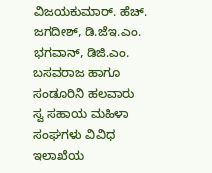ವಿಜಯಕುಮಾರ್. ಹೆಚ್. ಜಗದೀಶ್, ಡಿ.ಜೆಇ.ಎಂ. ಭಗವಾನ್, ಡಿಜಿ.ಎಂ. ಬಸವರಾಜ ಹಾಗೂ ಸಂಡೂರಿನಿ ಹಲವಾರು ಸ್ವ ಸಹಾಯ ಮಹಿಳಾ ಸಂಘಗಳು ವಿವಿಧ ಇಲಾಖೆಯ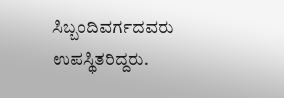ಸಿಬ್ಬಂದಿವರ್ಗದವರು ಉಪಸ್ಥಿತರಿದ್ದರು.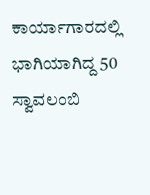ಕಾರ್ಯಾಗಾರದಲ್ಲಿ ಭಾಗಿಯಾಗಿದ್ದ 50 ಸ್ವಾವಲಂಬಿ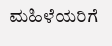ಮಹಿಳೆಯರಿಗೆ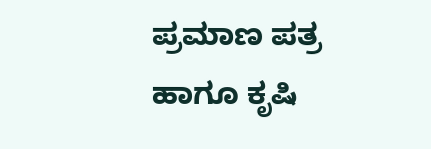ಪ್ರಮಾಣ ಪತ್ರ ಹಾಗೂ ಕೃಷಿ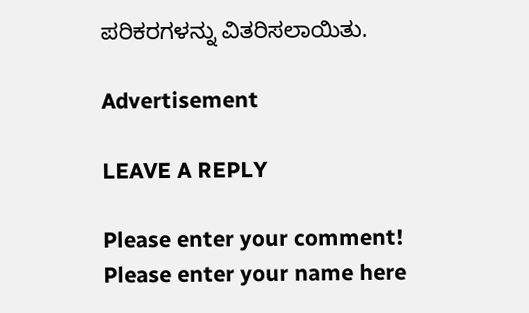ಪರಿಕರಗಳನ್ನು ವಿತರಿಸಲಾಯಿತು.

Advertisement

LEAVE A REPLY

Please enter your comment!
Please enter your name here